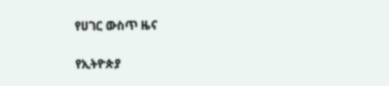የሀገር ውስጥ ዜና

የኢትዮጵያ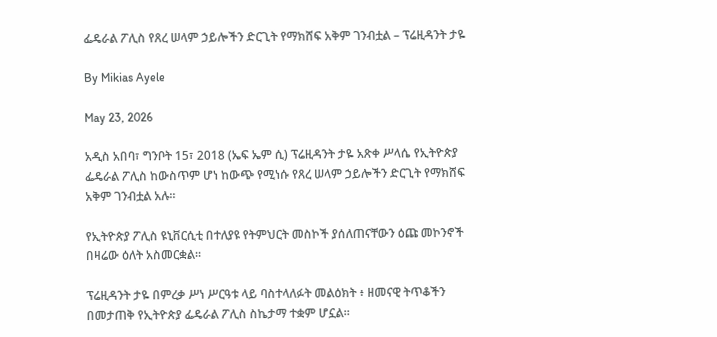ፌዴራል ፖሊስ የጸረ ሠላም ኃይሎችን ድርጊት የማክሸፍ አቅም ገንብቷል – ፕሬዚዳንት ታዬ

By Mikias Ayele

May 23, 2026

አዲስ አበባ፣ ግንቦት 15፣ 2018 (ኤፍ ኤም ሲ) ፕሬዚዳንት ታዬ አጽቀ ሥላሴ የኢትዮጵያ ፌዴራል ፖሊስ ከውስጥም ሆነ ከውጭ የሚነሱ የጸረ ሠላም ኃይሎችን ድርጊት የማክሸፍ አቅም ገንብቷል አሉ።

የኢትዮጵያ ፖሊስ ዩኒቨርሲቲ በተለያዩ የትምህርት መስኮች ያሰለጠናቸውን ዕጩ መኮንኖች በዛሬው ዕለት አስመርቋል።

ፕሬዚዳንት ታዬ በምረቃ ሥነ ሥርዓቱ ላይ ባስተላለፉት መልዕክት ፥ ዘመናዊ ትጥቆችን በመታጠቅ የኢትዮጵያ ፌዴራል ፖሊስ ስኬታማ ተቋም ሆኗል።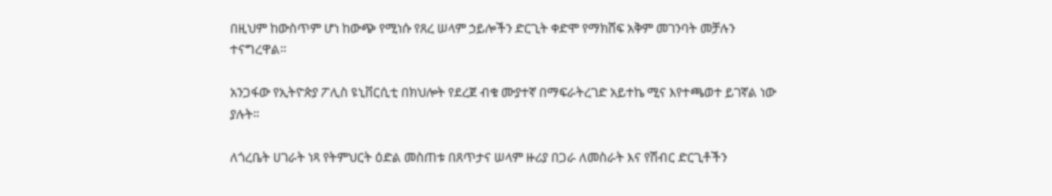በዚህም ከውስጥም ሆነ ከውጭ የሚነሱ የጸረ ሠላም ኃይሎችን ድርጊት ቀድሞ የማክሸፍ አቅም መገንባት መቻሉን ተናግረዋል።

አንጋፋው የኢትዮጵያ ፖሊስ ዩኒቨርሲቲ በክህሎት የደረጀ ብቁ ሙያተኛ በማፍራትረገድ አይተኬ ሚና እየተጫወተ ይገኛል ነው ያሉት፡፡

ለጎረቤት ሀገራት ነጻ የትምህርት ዕድል መስጠቱ በጸጥታና ሠላም ዙሪያ በጋራ ለመስራት እና የሽብር ድርጊቶችን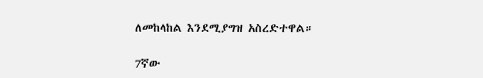ለመከላከል እንደሚያግዝ አስረድተዋል።

7ኛው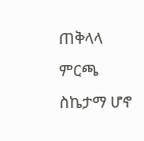ጠቅላላ ምርጫ ስኬታማ ሆኖ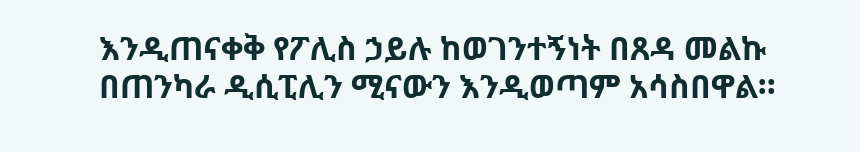እንዲጠናቀቅ የፖሊስ ኃይሉ ከወገንተኝነት በጸዳ መልኩ በጠንካራ ዲሲፒሊን ሚናውን እንዲወጣም አሳስበዋል።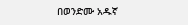በወንድሙ አዱኛ